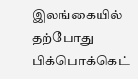இலங்கையில் தற்போது பிக்பொக்கெட்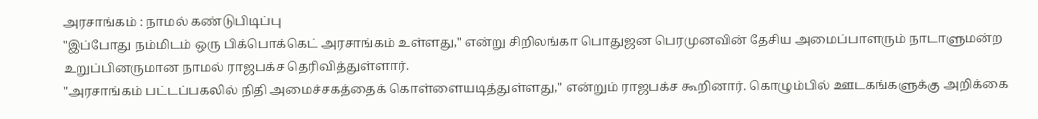அரசாங்கம் : நாமல் கண்டுபிடிப்பு
"இப்போது நம்மிடம் ஒரு பிக்பொக்கெட் அரசாங்கம் உள்ளது," என்று சிறிலங்கா பொதுஜன பெரமுனவின் தேசிய அமைப்பாளரும் நாடாளுமன்ற உறுப்பினருமான நாமல் ராஜபக்ச தெரிவித்துள்ளார்.
"அரசாங்கம் பட்டப்பகலில் நிதி அமைச்சகத்தைக் கொள்ளையடித்துள்ளது," என்றும் ராஜபக்ச கூறினார். கொழும்பில் ஊடகங்களுக்கு அறிக்கை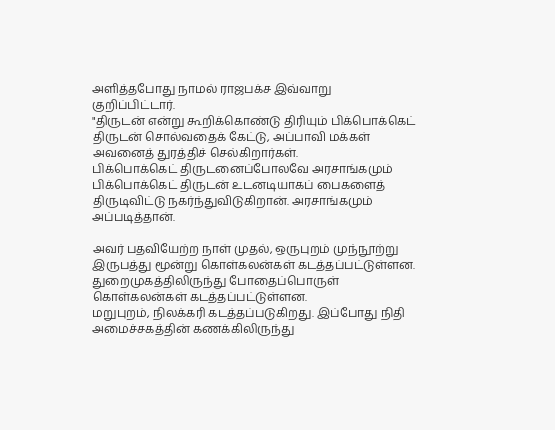அளித்தபோது நாமல் ராஜபக்ச இவ்வாறு குறிப்பிட்டார்.
"திருடன் என்று கூறிக்கொண்டு திரியும் பிக்பொக்கெட் திருடன் சொல்வதைக் கேட்டு, அப்பாவி மக்கள் அவனைத் துரத்திச் செல்கிறார்கள்.
பிக்பொக்கெட் திருடனைப்போலவே அரசாங்கமும்
பிக்பொக்கெட் திருடன் உடனடியாகப் பைகளைத் திருடிவிட்டு நகர்ந்துவிடுகிறான். அரசாங்கமும் அப்படித்தான்.

அவர் பதவியேற்ற நாள் முதல், ஒருபுறம் முந்நூற்று இருபத்து மூன்று கொள்கலன்கள் கடத்தப்பட்டுள்ளன. துறைமுகத்திலிருந்து போதைப்பொருள் கொள்கலன்கள் கடத்தப்பட்டுள்ளன.
மறுபுறம், நிலக்கரி கடத்தப்படுகிறது. இப்போது நிதி அமைச்சகத்தின் கணக்கிலிருந்து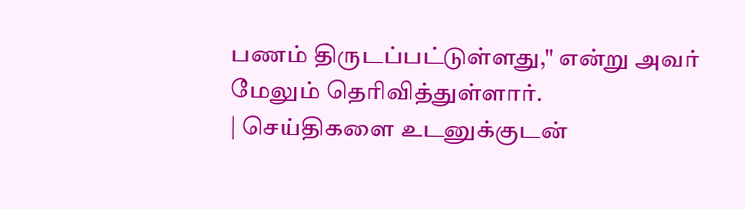பணம் திருடப்பட்டுள்ளது," என்று அவர் மேலும் தெரிவித்துள்ளார்.
| செய்திகளை உடனுக்குடன்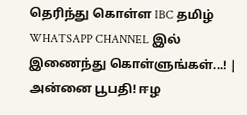தெரிந்து கொள்ள IBC தமிழ் WHATSAPP CHANNEL இல் இணைந்து கொள்ளுங்கள்...! |
அன்னை பூபதி! ஈழ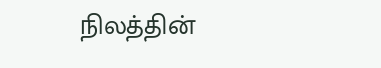நிலத்தின்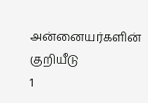அன்னையர்களின் குறியீடு
1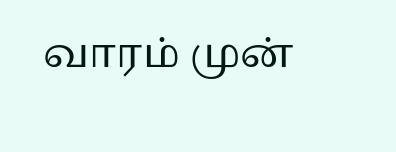வாரம் முன்